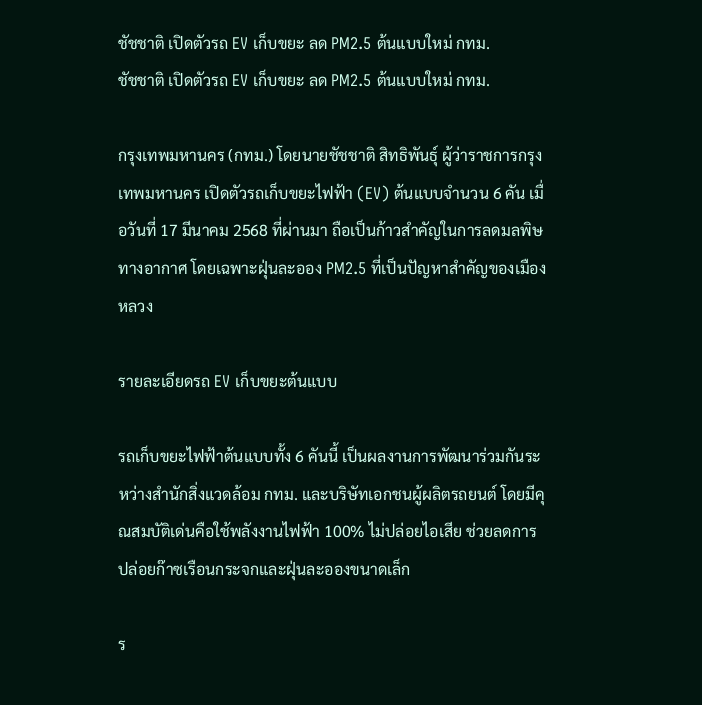ชัชชาติ เปิดตัวรถ EV เก็บขยะ ลด PM2.5 ต้นแบบใหม่ กทม.
ชัชชาติ เปิดตัวรถ EV เก็บขยะ ลด PM2.5 ต้นแบบใหม่ กทม.

กรุงเทพมหานคร (กทม.) โดยนายชัชชาติ สิทธิพันธุ์ ผู้ว่าราชการกรุงเทพมหานคร เปิดตัวรถเก็บขยะไฟฟ้า (EV) ต้นแบบจำนวน 6 คัน เมื่อวันที่ 17 มีนาคม 2568 ที่ผ่านมา ถือเป็นก้าวสำคัญในการลดมลพิษทางอากาศ โดยเฉพาะฝุ่นละออง PM2.5 ที่เป็นปัญหาสำคัญของเมืองหลวง

รายละเอียดรถ EV เก็บขยะต้นแบบ

รถเก็บขยะไฟฟ้าต้นแบบทั้ง 6 คันนี้ เป็นผลงานการพัฒนาร่วมกันระหว่างสำนักสิ่งแวดล้อม กทม. และบริษัทเอกชนผู้ผลิตรถยนต์ โดยมีคุณสมบัติเด่นคือใช้พลังงานไฟฟ้า 100% ไม่ปล่อยไอเสีย ช่วยลดการปล่อยก๊าซเรือนกระจกและฝุ่นละอองขนาดเล็ก

ร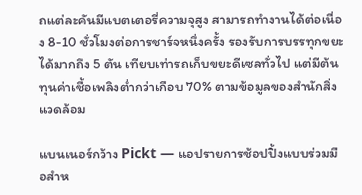ถแต่ละคันมีแบตเตอรี่ความจุสูง สามารถทำงานได้ต่อเนื่อง 8-10 ชั่วโมงต่อการชาร์จหนึ่งครั้ง รองรับการบรรทุกขยะได้มากถึง 5 ตัน เทียบเท่ารถเก็บขยะดีเซลทั่วไป แต่มีต้นทุนค่าเชื้อเพลิงต่ำกว่าเกือบ 70% ตามข้อมูลของสำนักสิ่งแวดล้อม

แบนเนอร์กว้าง Pickt — แอปรายการช้อปปิ้งแบบร่วมมือสำห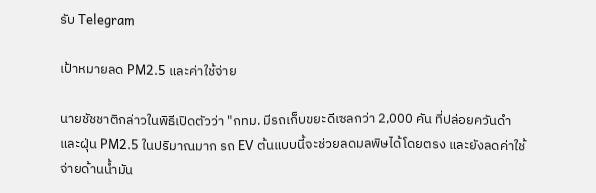รับ Telegram

เป้าหมายลด PM2.5 และค่าใช้จ่าย

นายชัชชาติกล่าวในพิธีเปิดตัวว่า "กทม. มีรถเก็บขยะดีเซลกว่า 2,000 คัน ที่ปล่อยควันดำและฝุ่น PM2.5 ในปริมาณมาก รถ EV ต้นแบบนี้จะช่วยลดมลพิษได้โดยตรง และยังลดค่าใช้จ่ายด้านน้ำมัน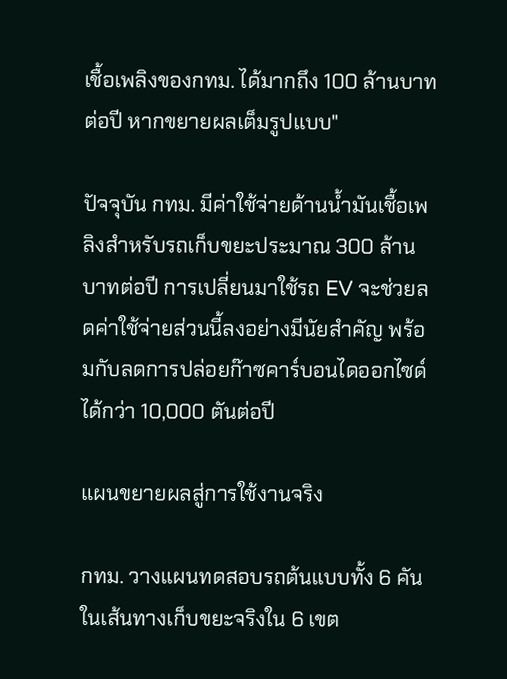เชื้อเพลิงของกทม. ได้มากถึง 100 ล้านบาทต่อปี หากขยายผลเต็มรูปแบบ"

ปัจจุบัน กทม. มีค่าใช้จ่ายด้านน้ำมันเชื้อเพลิงสำหรับรถเก็บขยะประมาณ 300 ล้านบาทต่อปี การเปลี่ยนมาใช้รถ EV จะช่วยลดค่าใช้จ่ายส่วนนี้ลงอย่างมีนัยสำคัญ พร้อมกับลดการปล่อยก๊าซคาร์บอนไดออกไซด์ได้กว่า 10,000 ตันต่อปี

แผนขยายผลสู่การใช้งานจริง

กทม. วางแผนทดสอบรถต้นแบบทั้ง 6 คันในเส้นทางเก็บขยะจริงใน 6 เขต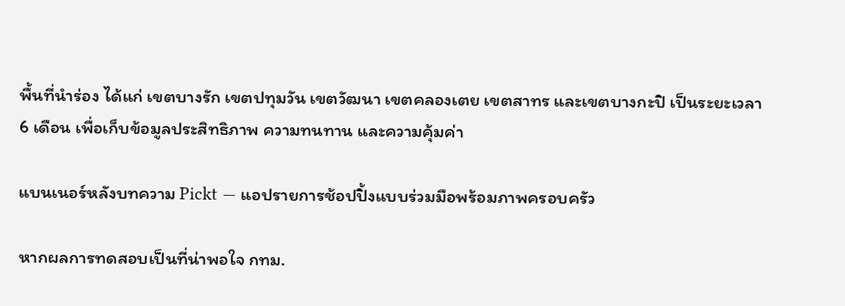พื้นที่นำร่อง ได้แก่ เขตบางรัก เขตปทุมวัน เขตวัฒนา เขตคลองเตย เขตสาทร และเขตบางกะปิ เป็นระยะเวลา 6 เดือน เพื่อเก็บข้อมูลประสิทธิภาพ ความทนทาน และความคุ้มค่า

แบนเนอร์หลังบทความ Pickt — แอปรายการช้อปปิ้งแบบร่วมมือพร้อมภาพครอบครัว

หากผลการทดสอบเป็นที่น่าพอใจ กทม.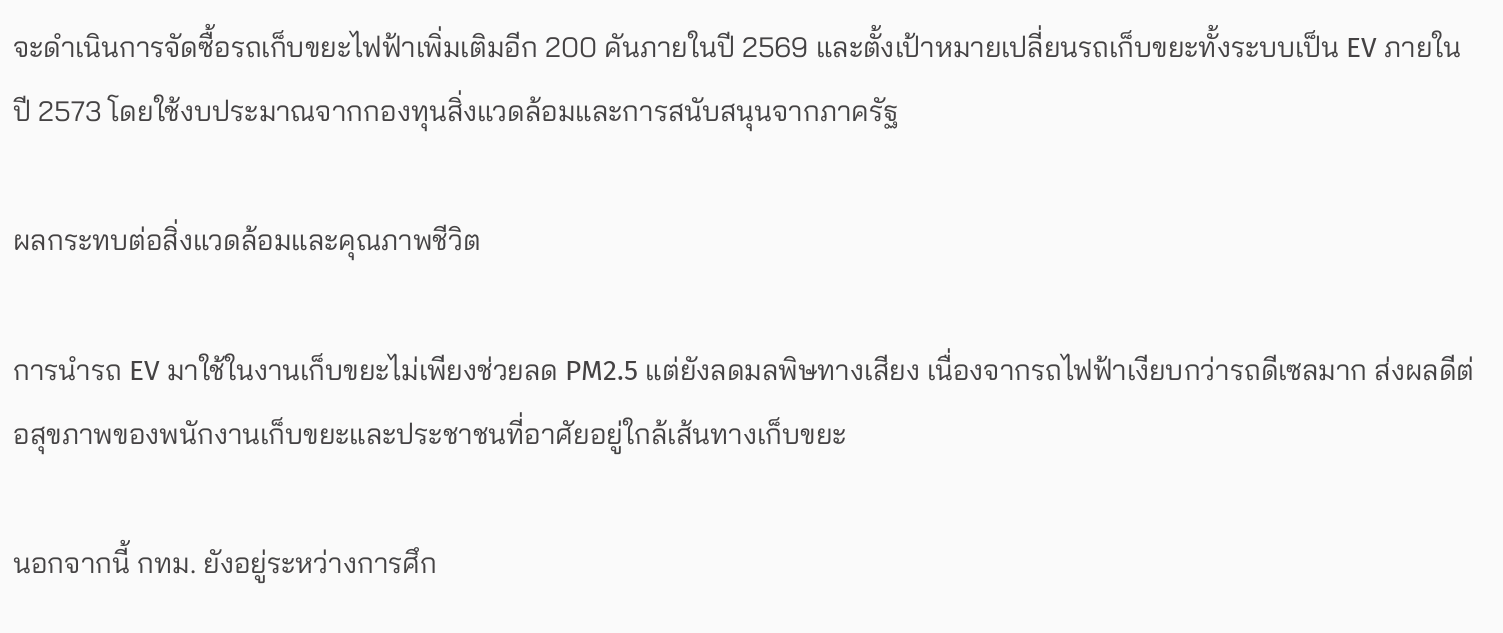จะดำเนินการจัดซื้อรถเก็บขยะไฟฟ้าเพิ่มเติมอีก 200 คันภายในปี 2569 และตั้งเป้าหมายเปลี่ยนรถเก็บขยะทั้งระบบเป็น EV ภายในปี 2573 โดยใช้งบประมาณจากกองทุนสิ่งแวดล้อมและการสนับสนุนจากภาครัฐ

ผลกระทบต่อสิ่งแวดล้อมและคุณภาพชีวิต

การนำรถ EV มาใช้ในงานเก็บขยะไม่เพียงช่วยลด PM2.5 แต่ยังลดมลพิษทางเสียง เนื่องจากรถไฟฟ้าเงียบกว่ารถดีเซลมาก ส่งผลดีต่อสุขภาพของพนักงานเก็บขยะและประชาชนที่อาศัยอยู่ใกล้เส้นทางเก็บขยะ

นอกจากนี้ กทม. ยังอยู่ระหว่างการศึก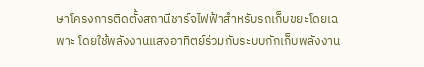ษาโครงการติดตั้งสถานีชาร์จไฟฟ้าสำหรับรถเก็บขยะโดยเฉพาะ โดยใช้พลังงานแสงอาทิตย์ร่วมกับระบบกักเก็บพลังงาน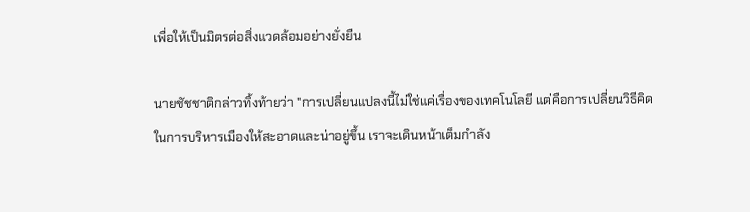เพื่อให้เป็นมิตรต่อสิ่งแวดล้อมอย่างยั่งยืน

นายชัชชาติกล่าวทิ้งท้ายว่า "การเปลี่ยนแปลงนี้ไม่ใช่แค่เรื่องของเทคโนโลยี แต่คือการเปลี่ยนวิธีคิดในการบริหารเมืองให้สะอาดและน่าอยู่ขึ้น เราจะเดินหน้าเต็มกำลัง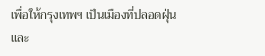เพื่อให้กรุงเทพฯ เป็นเมืองที่ปลอดฝุ่นและ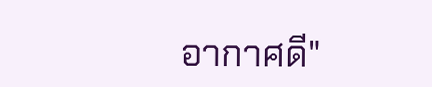อากาศดี"